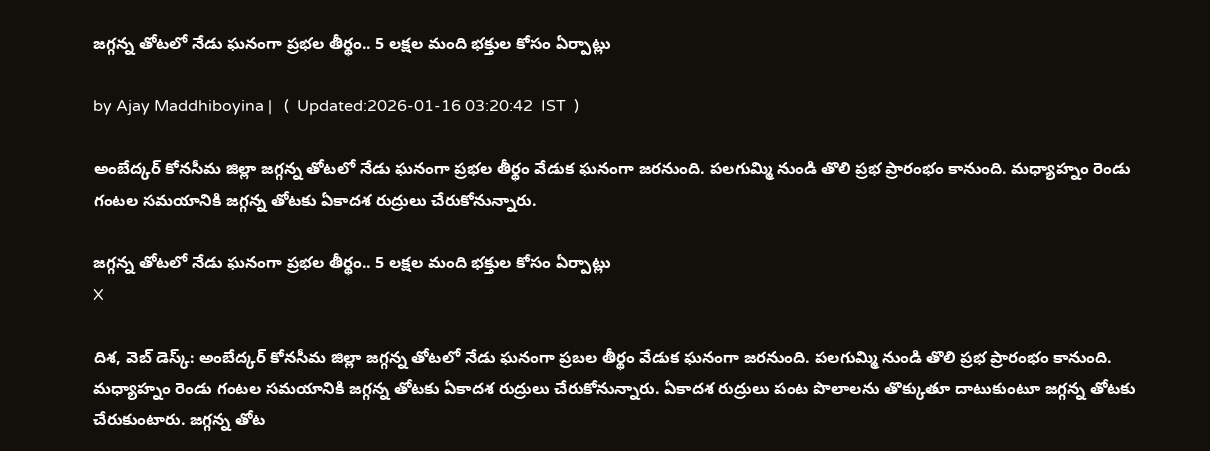జగ్గన్న తోటలో నేడు ఘనంగా ప్రభల తీర్థం.. 5 లక్షల మంది భక్తుల కోసం ఏర్పాట్లు

by Ajay Maddhiboyina |   (  Updated:2026-01-16 03:20:42  IST  )

అంబేద్క‌ర్ కోన‌సీమ జిల్లా జ‌గ్గ‌న్న తోట‌లో నేడు ఘ‌నంగా ప్రభల తీర్థం వేడుక ఘ‌నంగా జ‌ర‌నుంది. ప‌ల‌గుమ్మి నుండి తొలి ప్ర‌భ ప్రారంభం కానుంది. మధ్యాహ్నం రెండు గంటల సమయానికి జగ్గన్న తోటకు ఏకాద‌శ రుద్రులు చేరుకోనున్నారు.

జగ్గన్న తోటలో నేడు ఘనంగా ప్రభల తీర్థం.. 5 లక్షల మంది భక్తుల కోసం ఏర్పాట్లు
X

దిశ‌, వెబ్ డెస్క్: అంబేద్క‌ర్ కోన‌సీమ జిల్లా జ‌గ్గ‌న్న తోట‌లో నేడు ఘ‌నంగా ప్ర‌బ‌ల తీర్థం వేడుక ఘ‌నంగా జ‌ర‌నుంది. ప‌ల‌గుమ్మి నుండి తొలి ప్ర‌భ ప్రారంభం కానుంది. మధ్యాహ్నం రెండు గంటల సమయానికి జగ్గన్న తోటకు ఏకాద‌శ రుద్రులు చేరుకోనున్నారు. ఏకాద‌శ రుద్రులు పంట పొలాలను తొక్కుతూ దాటుకుంటూ జగ్గన్న తోటకు చేరుకుంటారు. జగ్గన్న తోట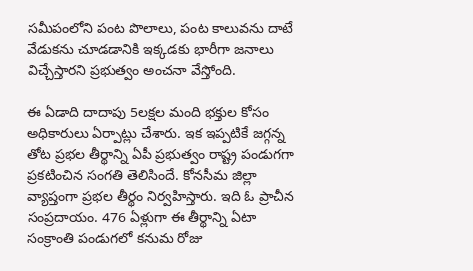సమీపంలోని పంట పొలాలు, పంట కాలువను దాటే వేడుకను చూడడానికి ఇక్క‌డ‌కు భారీగా జ‌నాలు విచ్చేస్తార‌ని ప్ర‌భుత్వం అంచ‌నా వేస్తోంది.

ఈ ఏడాది దాదాపు 5ల‌క్ష‌ల మంది భ‌క్తుల కోసం అధికారులు ఏర్పాట్లు చేశారు. ఇక ఇప్ప‌టికే జగ్గన్న తోట ప్రభల తీర్థాన్ని ఏపీ ప్ర‌భుత్వం రాష్ట్ర పండుగగా ప్ర‌క‌టించిన సంగ‌తి తెలిసిందే. కోన‌సీమ జిల్లా వ్యాప్తంగా ప్ర‌భ‌ల తీర్థం నిర్వ‌హిస్తారు. ఇది ఓ ప్రాచీన సంప్ర‌దాయం. 476 ఏళ్లుగా ఈ తీర్థాన్ని ఏటా సంక్రాంతి పండుగ‌లో క‌నుమ రోజు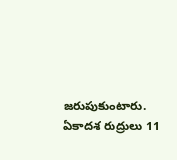జ‌రుపుకుంటారు. ఏకాద‌శ రుద్రులు 11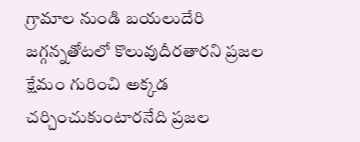గ్రామాల నుండి బ‌య‌లుదేరి జ‌గ్గ‌న్న‌తోట‌లో కొలువుదీర‌తార‌ని ప్ర‌జ‌ల క్షేమం గురించి అక్క‌డ చ‌ర్చించుకుంటార‌నేది ప్ర‌జ‌ల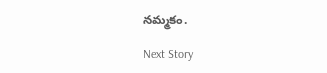న‌మ్మ‌కం.

Next Story